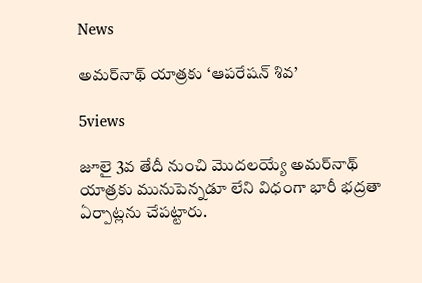News

అమర్‌నాథ్‌ యాత్రకు ‘ఆపరేషన్‌ శివ’

5views

జూలై 3వ తేదీ నుంచి మొదలయ్యే అమర్‌నాథ్‌ యాత్రకు మునుపెన్నడూ లేని విధంగా భారీ భద్రతా ఏర్పాట్లను చేపట్టారు.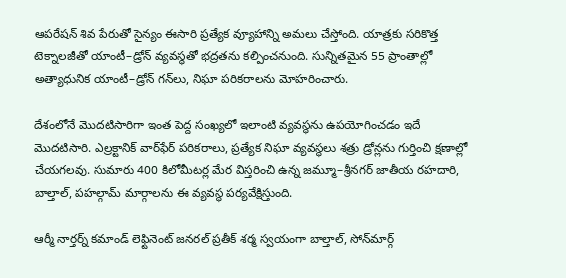ఆపరేషన్‌ శివ పేరుతో సైన్యం ఈసారి ప్రత్యేక వ్యూహాన్ని అమలు చేస్తోంది. యాత్రకు సరికొత్త టెక్నాలజీతో యాంటీ–డ్రోన్‌ వ్యవస్థతో భద్రతను కల్పించనుంది. సున్నితమైన 55 ప్రాంతాల్లో అత్యాధునిక యాంటీ–డ్రోన్‌ గన్‌లు, నిఘా పరికరాలను మోహరించారు.

దేశంలోనే మొదటిసారిగా ఇంత పెద్ద సంఖ్యలో ఇలాంటి వ్యవస్థను ఉపయోగించడం ఇదే మొదటిసారి. ఎల్రక్టానిక్‌ వార్‌ఫేర్‌ పరికరాలు, ప్రత్యేక నిఘా వ్యవస్థలు శత్రు డ్రోన్లను గుర్తించి క్షణాల్లో చేయగలవు. సుమారు 400 కిలోమీటర్ల మేర విస్తరించి ఉన్న జమ్మూ–శ్రీనగర్‌ జాతీయ రహదారి, బాల్తాల్, పహల్గామ్‌ మార్గాలను ఈ వ్యవస్థ పర్యవేక్షిస్తుంది.

ఆర్మీ నార్తర్న్‌ కమాండ్‌ లెఫ్టినెంట్‌ జనరల్‌ ప్రతీక్‌ శర్మ స్వయంగా బాల్తాల్, సోన్‌మార్గ్‌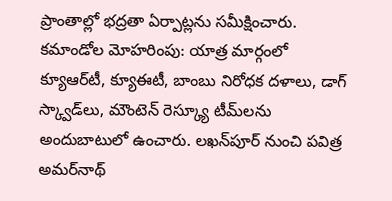ప్రాంతాల్లో భద్రతా ఏర్పాట్లను సమీక్షించారు. కమాండోల మోహరింపు: యాత్ర మార్గంలో క్యూఆర్‌టీ, క్యూఈటీ, బాంబు నిరోధక దళాలు, డాగ్‌ స్క్వాడ్‌లు, మౌంటెన్‌ రెస్క్యూ టీమ్‌లను అందుబాటులో ఉంచారు. లఖన్‌పూర్‌ నుంచి పవిత్ర అమర్‌నాథ్‌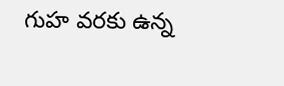గుహ వరకు ఉన్న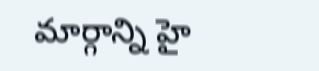మార్గాన్ని హై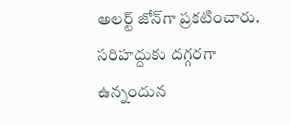అలర్ట్‌ జోన్‌గా ప్రకటించారు. సరిహద్దుకు దగ్గరగా ఉన్నందున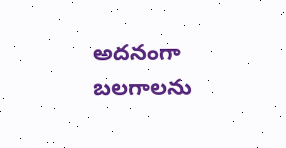అదనంగా బలగాలను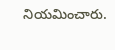నియమించారు.